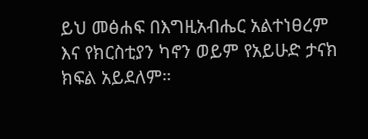ይህ መፅሐፍ በእግዚአብሔር አልተነፀረም እና የክርስቲያን ካኖን ወይም የአይሁድ ታናክ ክፍል አይደለም።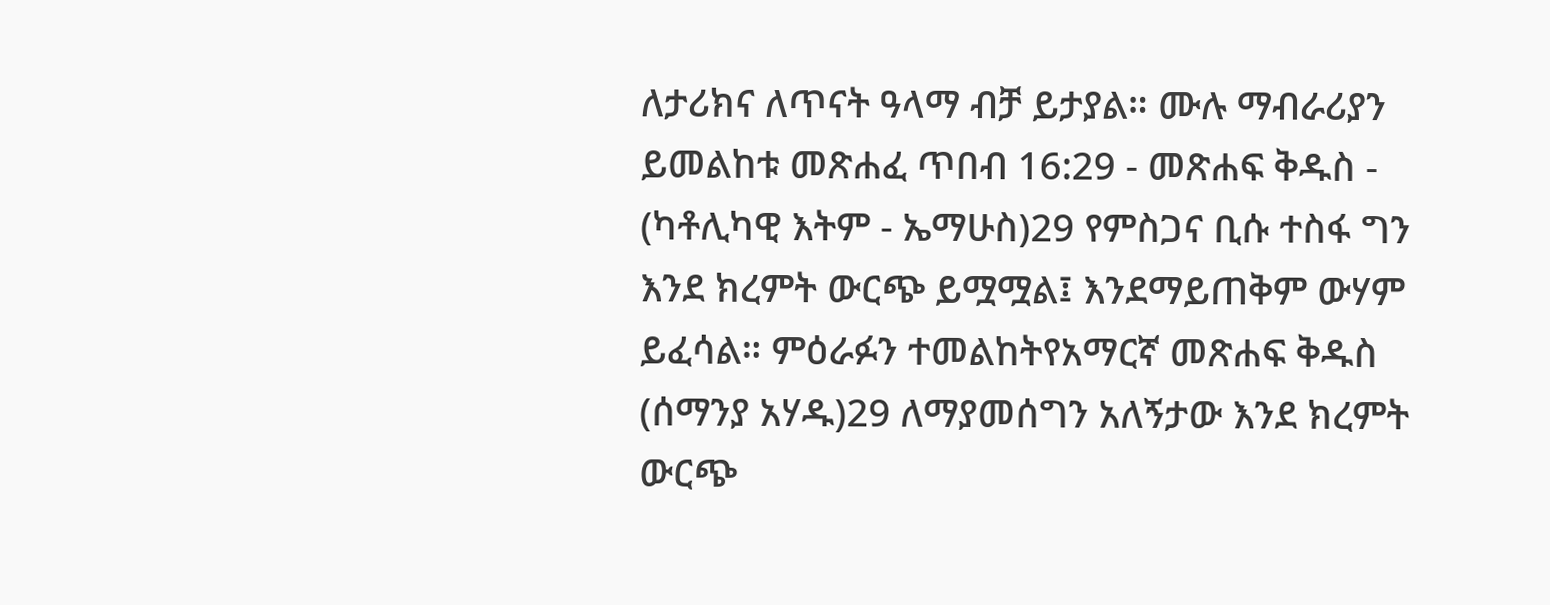ለታሪክና ለጥናት ዓላማ ብቻ ይታያል። ሙሉ ማብራሪያን ይመልከቱ መጽሐፈ ጥበብ 16:29 - መጽሐፍ ቅዱስ - (ካቶሊካዊ እትም - ኤማሁስ)29 የምስጋና ቢሱ ተስፋ ግን እንደ ክረምት ውርጭ ይሟሟል፤ እንደማይጠቅም ውሃም ይፈሳል። ምዕራፉን ተመልከትየአማርኛ መጽሐፍ ቅዱስ (ሰማንያ አሃዱ)29 ለማያመሰግን አለኝታው እንደ ክረምት ውርጭ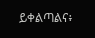ይቀልጣልና፥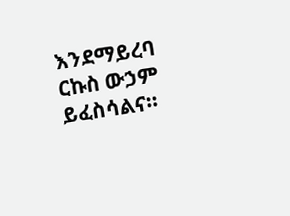እንደማይረባ ርኩስ ውኃም ይፈስሳልና።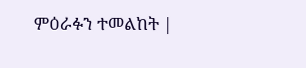ምዕራፉን ተመልከት |